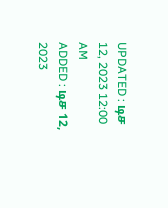UPDATED : டிச 12, 2023 12:00 AM
ADDED : டிச 12, 2023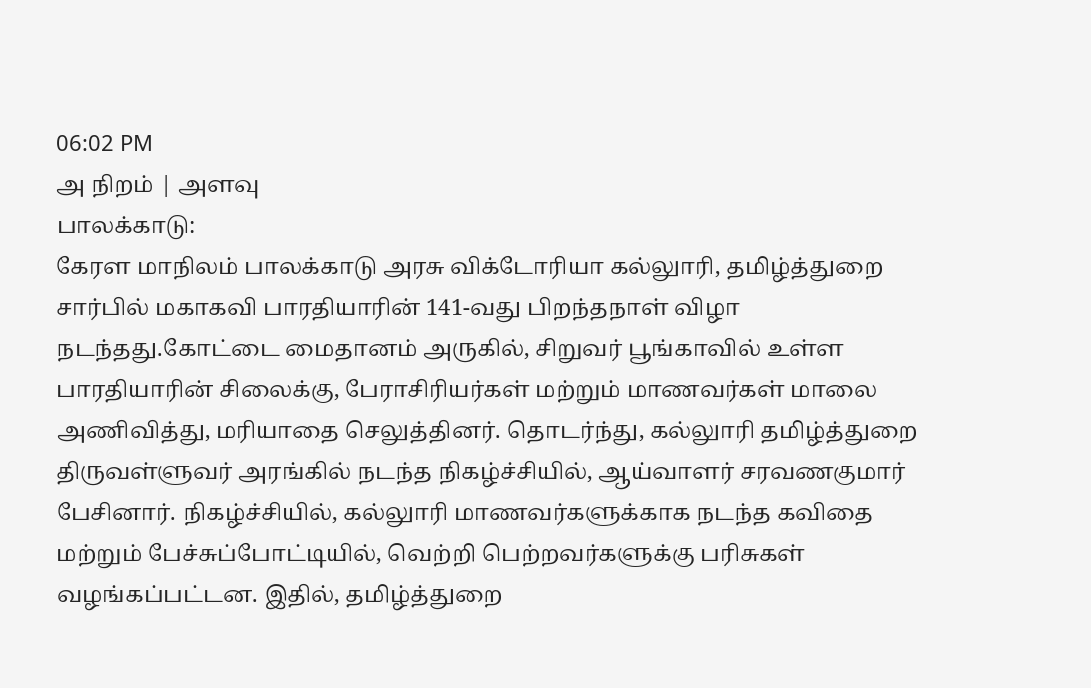06:02 PM
அ நிறம் | அளவு
பாலக்காடு:
கேரள மாநிலம் பாலக்காடு அரசு விக்டோரியா கல்லுாரி, தமிழ்த்துறை சார்பில் மகாகவி பாரதியாரின் 141-வது பிறந்தநாள் விழா நடந்தது.கோட்டை மைதானம் அருகில், சிறுவர் பூங்காவில் உள்ள பாரதியாரின் சிலைக்கு, பேராசிரியர்கள் மற்றும் மாணவர்கள் மாலை அணிவித்து, மரியாதை செலுத்தினர். தொடர்ந்து, கல்லுாரி தமிழ்த்துறை திருவள்ளுவர் அரங்கில் நடந்த நிகழ்ச்சியில், ஆய்வாளர் சரவணகுமார் பேசினார். நிகழ்ச்சியில், கல்லுாரி மாணவர்களுக்காக நடந்த கவிதை மற்றும் பேச்சுப்போட்டியில், வெற்றி பெற்றவர்களுக்கு பரிசுகள் வழங்கப்பட்டன. இதில், தமிழ்த்துறை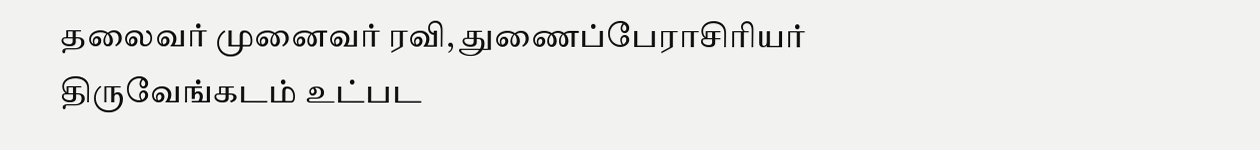தலைவர் முனைவர் ரவி, துணைப்பேராசிரியர் திருவேங்கடம் உட்பட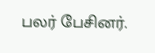பலர் பேசினர்.